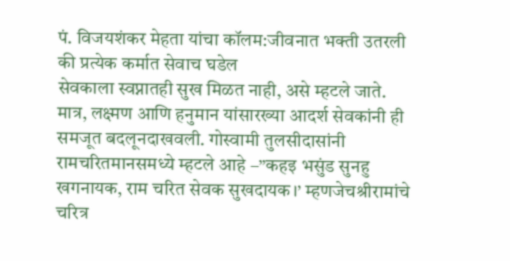पं. विजयशंकर मेहता यांचा कॉलम:जीवनात भक्ती उतरली की प्रत्येक कर्मात सेवाच घडेल
सेवकाला स्वप्नातही सुख मिळत नाही, असे म्हटले जाते. मात्र, लक्ष्मण आणि हनुमान यांसारख्या आदर्श सेवकांनी ही समजूत बदलूनदाखवली. गोस्वामी तुलसीदासांनी रामचरितमानसमध्ये म्हटले आहे –”कहइ भसुंड सुनहु खगनायक, राम चरित सेवक सुखदायक।’ म्हणजेचश्रीरामांचे चरित्र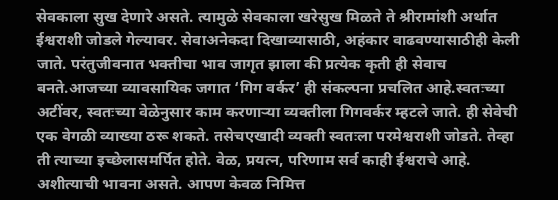सेवकाला सुख देणारे असते. त्यामुळे सेवकाला खरेसुख मिळते ते श्रीरामांशी अर्थात ईश्वराशी जोडले गेल्यावर. सेवाअनेकदा दिखाव्यासाठी, अहंकार वाढवण्यासाठीही केली जाते. परंतुजीवनात भक्तीचा भाव जागृत झाला की प्रत्येक कृती ही सेवाच बनते.आजच्या व्यावसायिक जगात ‘गिग वर्कर’ ही संकल्पना प्रचलित आहे.स्वतःच्या अटींवर, स्वतःच्या वेळेनुसार काम करणाऱ्या व्यक्तीला गिगवर्कर म्हटले जाते. ही सेवेची एक वेगळी व्याख्या ठरू शकते. तसेचएखादी व्यक्ती स्वतःला परमेश्वराशी जोडते. तेव्हा ती त्याच्या इच्छेलासमर्पित होते. वेळ, प्रयत्न, परिणाम सर्व काही ईश्वराचे आहे. अशीत्याची भावना असते. आपण केवळ निमित्त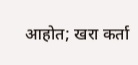आहोत; खरा कर्ता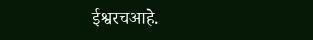ईश्वरचआहे.